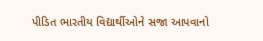પીડિત ભારતીય વિદ્યાર્થીઓને સજા આપવાનો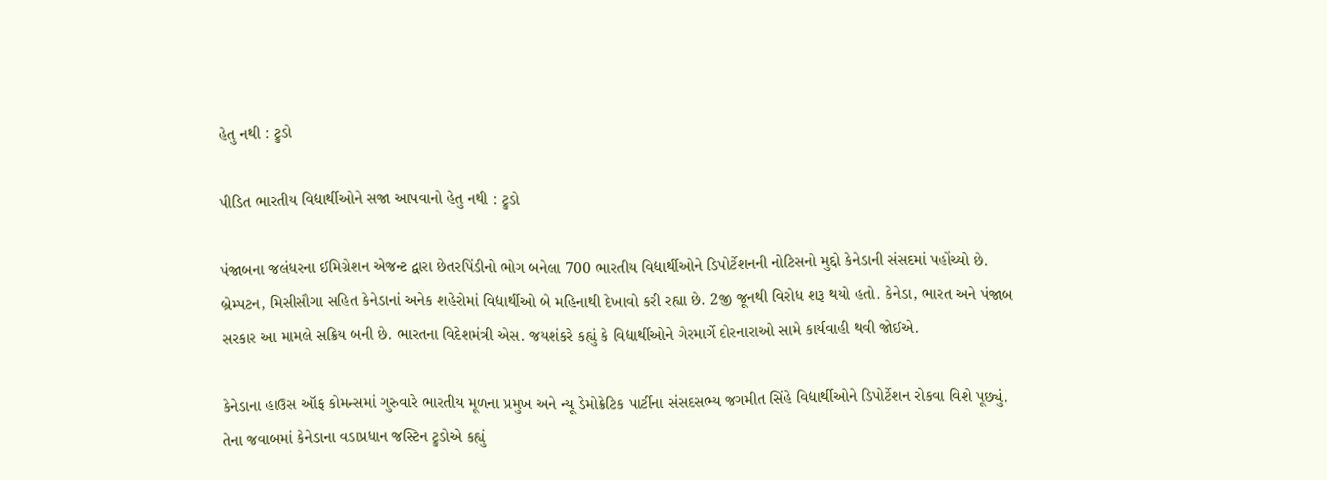હેતુ નથી : ટ્રુડો

પીડિત ભારતીય વિદ્યાર્થીઓને સજા આપવાનો હેતુ નથી : ટ્રુડો

પંજાબના જલંધરના ઈમિગ્રેશન એજન્ટ દ્વારા છેતરપિંડીનો ભોગ બનેલા 700 ભારતીય વિદ્યાર્થીઓને ડિપોર્ટેશનની નોટિસનો મુદ્દો કેનેડાની સંસદમાં પહોંચ્યો છે. બ્રેમ્પટન, મિસીસૌગા સહિત કેનેડાનાં અનેક શહેરોમાં વિદ્યાર્થીઓ બે મહિનાથી દેખાવો કરી રહ્યા છે. 2જી જૂનથી વિરોધ શરૂ થયો હતો. કેનેડા, ભારત અને પંજાબ સરકાર આ મામલે સક્રિય બની છે. ભારતના વિદેશમંત્રી એસ. જયશંકરે કહ્યું કે વિદ્યાર્થીઓને ગેરમાર્ગે દોરનારાઓ સામે કાર્યવાહી થવી જોઈએ.

કેનેડાના હાઉસ ઑફ કોમન્સમાં ગુરુવારે ભારતીય મૂળના પ્રમુખ અને ન્યૂ ડેમોક્રેટિક પાર્ટીના સંસદસભ્ય જગમીત સિંહે વિદ્યાર્થીઓને ડિપોર્ટેશન રોકવા વિશે પૂછ્યું. તેના જવાબમાં કેનેડાના વડાપ્રધાન જસ્ટિન ટ્રુડોએ કહ્યું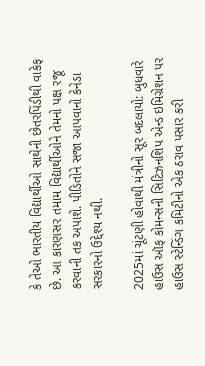કે તેઓ ભારતીય વિદ્યાર્થીઓ સાથેની છેતરપિંડીથી વાકેફ છે. આ કારણસર તમામ વિદ્યાર્થીઓને તેમનો પક્ષ રજૂ કરવાની તક અપાશે. પીડિતોને સજા આપવાનો કેનેડા સરકારનો ઉદ્દેશ્ય નથી.

2025માં ચૂંટણી હોવાથી મંત્રીનો સૂર બદલાયો: બુધવારે હાઉસ ઑફ કોમન્સની સિટિઝનશિપ એન્ડ ઇમિગ્રેશન પર હાઉસ સ્ટેન્ડિંગ કમિટીનો એક ઠરાવ પસાર કરી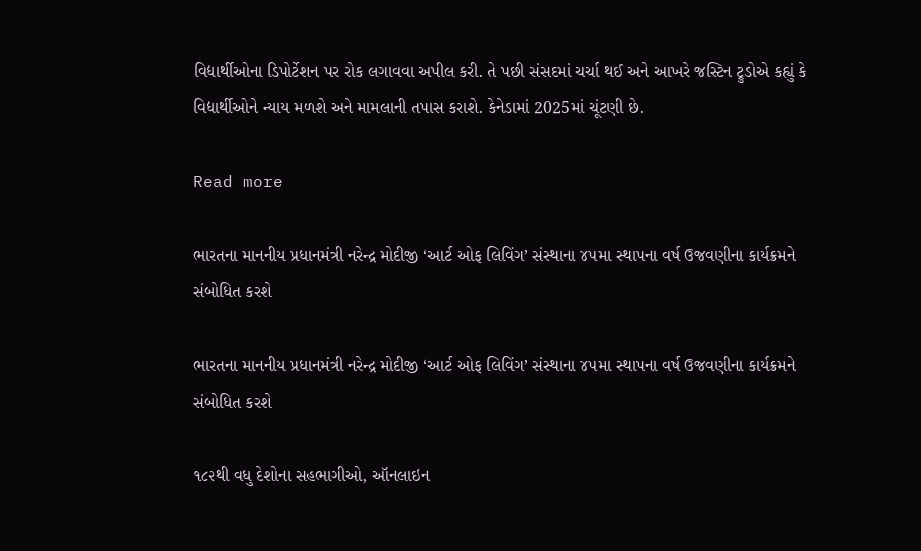વિદ્યાર્થીઓના ડિપોર્ટેશન પર રોક લગાવવા અપીલ કરી. તે પછી સંસદમાં ચર્ચા થઈ અને આખરે જસ્ટિન ટ્રુડોએ કહ્યું કે વિદ્યાર્થીઓને ન્યાય મળશે અને મામલાની તપાસ કરાશે. કેનેડામાં 2025માં ચૂંટણી છે.

Read more

ભારતના માનનીય પ્રધાનમંત્રી નરેન્દ્ર મોદીજી ‘આર્ટ ઓફ લિવિંગ’ સંસ્થાના ૪૫મા સ્થાપના વર્ષ ઉજવણીના કાર્યક્રમને સંબોધિત કરશે

ભારતના માનનીય પ્રધાનમંત્રી નરેન્દ્ર મોદીજી ‘આર્ટ ઓફ લિવિંગ’ સંસ્થાના ૪૫મા સ્થાપના વર્ષ ઉજવણીના કાર્યક્રમને સંબોધિત કરશે

૧૮૨થી વધુ દેશોના સહભાગીઓ, ઑનલાઇન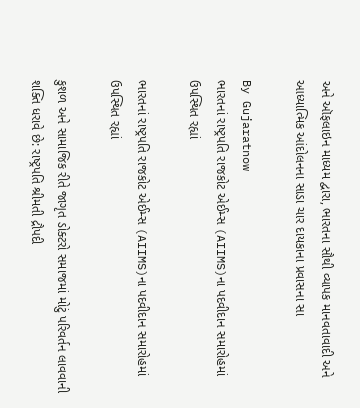અને ઑફલાઇન માધ્યમ દ્વારા, ભારતના સૌથી વ્યાપક માનવતાવાદી અને આધ્યાત્મિક આંદોલનના સાડા ચાર દાયકાના પ્રવાસના સા

By Gujaratnow
ભારતનાં રાષ્ટ્રપતિ રાજકોટ એઈમ્સ (AIIMS)ના પદવીદાન સમારોહમાં ઉપસ્થિત રહ્યાં

ભારતનાં રાષ્ટ્રપતિ રાજકોટ એઈમ્સ (AIIMS)ના પદવીદાન સમારોહમાં ઉપસ્થિત રહ્યાં

કુશળ અને સામાજિક રીતે જાગૃત ડોક્ટરો સમાજમાં મોટું પરિવર્તન લાવવાની શક્તિ ધરાવે છે: રાષ્ટ્રપતિ શ્રીમતી દ્રૌપદી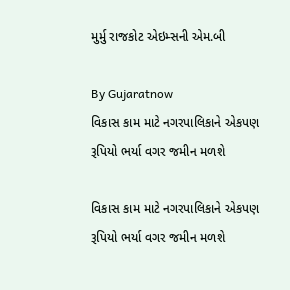મુર્મુ રાજકોટ એઇમ્સની એમ.બી

By Gujaratnow
વિકાસ કામ માટે નગરપાલિકાને એકપણ રૂપિયો ભર્યા વગર જમીન મળશે

વિકાસ કામ માટે નગરપાલિકાને એકપણ રૂપિયો ભર્યા વગર જમીન મળશે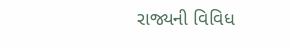રાજ્યની વિવિધ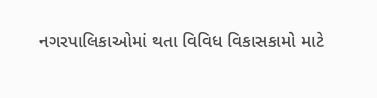નગરપાલિકાઓમાં થતા વિવિધ વિકાસકામો માટે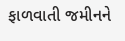ફાળવાતી જમીનને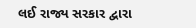લઈ રાજ્ય સરકાર દ્વારા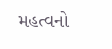મહત્વનો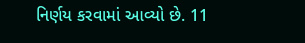નિર્ણય કરવામાં આવ્યો છે. 11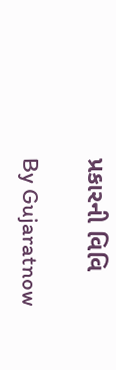પ્રકારની વિવિ

By Gujaratnow